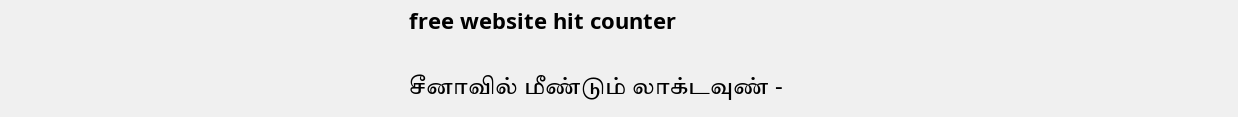free website hit counter

சீனாவில் மீண்டும் லாக்டவுண் -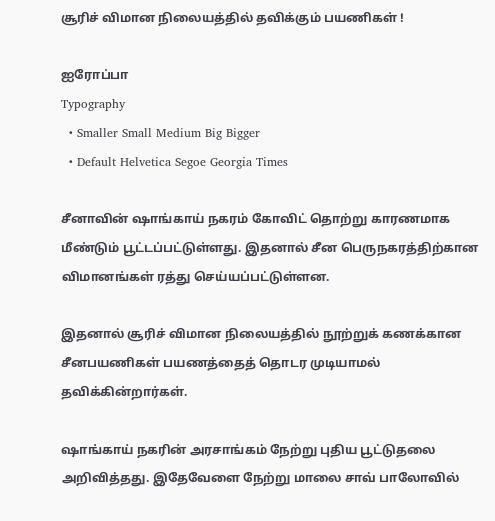சூரிச் விமான நிலையத்தில் தவிக்கும் பயணிகள் !

ஐரோப்பா
Typography
  • Smaller Small Medium Big Bigger
  • Default Helvetica Segoe Georgia Times

சீனாவின் ஷாங்காய் நகரம் கோவிட் தொற்று காரணமாக மீண்டும் பூட்டப்பட்டுள்ளது. இதனால் சீன பெருநகரத்திற்கான விமானங்கள் ரத்து செய்யப்பட்டுள்ளன.

இதனால் சூரிச் விமான நிலையத்தில் நூற்றுக் கணக்கான சீனபயணிகள் பயணத்தைத் தொடர முடியாமல் தவிக்கின்றார்கள்.

ஷாங்காய் நகரின் அரசாங்கம் நேற்று புதிய பூட்டுதலை அறிவித்தது. இதேவேளை நேற்று மாலை சாவ் பாலோவில்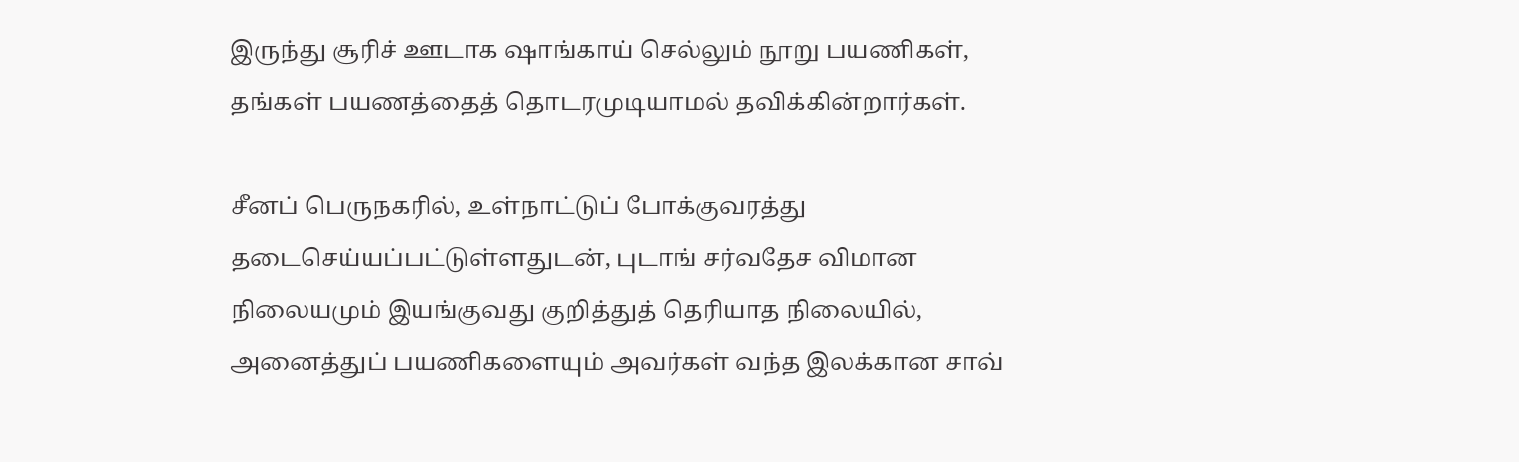இருந்து சூரிச் ஊடாக ஷாங்காய் செல்லும் நூறு பயணிகள், தங்கள் பயணத்தைத் தொடரமுடியாமல் தவிக்கின்றார்கள்.

சீனப் பெருநகரில், உள்நாட்டுப் போக்குவரத்து தடைசெய்யப்பட்டுள்ளதுடன், புடாங் சர்வதேச விமான நிலையமும் இயங்குவது குறித்துத் தெரியாத நிலையில், அனைத்துப் பயணிகளையும் அவர்கள் வந்த இலக்கான சாவ்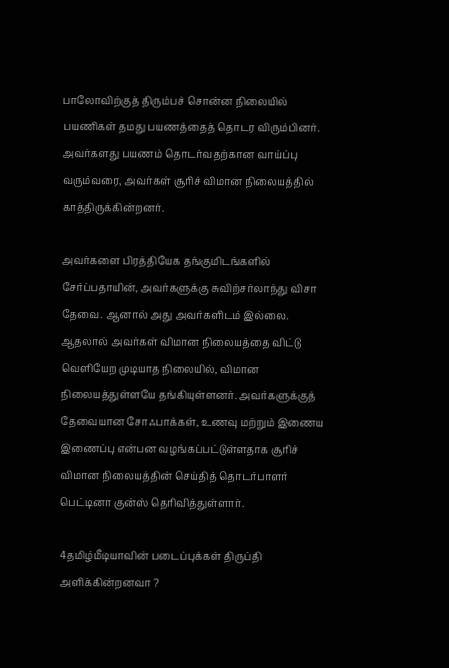பாலோவிற்குத் திரும்பச் சொன்ன நிலையில் பயணிகள் தமது பயணத்தைத் தொடர விரும்பினர். அவர்களது பயணம் தொடர்வதற்கான வாய்ப்பு வரும்வரை, அவர்கள் சூரிச் விமான நிலையத்தில் காத்திருக்கின்றனர்.

அவர்களை பிரத்தியேக தங்குமிடங்களில் சேர்ப்பதாயின், அவர்களுக்கு சுவிற்சர்லாந்து விசா தேவை. ஆனால் அது அவர்களிடம் இல்லை. ஆதலால் அவர்கள் விமான நிலையத்தை விட்டு வெளியேற முடியாத நிலையில், விமான நிலையத்துள்ளயே தங்கியுள்ளனர். அவர்களுக்குத் தேவையான சோஃபாக்கள், உணவு மற்றும் இணைய இணைப்பு என்பன வழங்கப்பட்டுள்ளதாக சூரிச் விமான நிலையத்தின் செய்தித் தொடர்பாளர் பெட்டினா குன்ஸ் தெரிவித்துள்ளார்.

4தமிழ்மீடியாவின் படைப்புக்கள் திருப்தி அளிக்கின்றனவா ?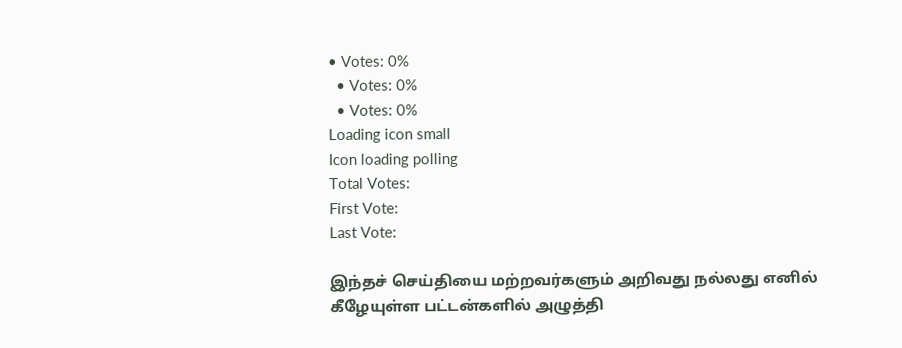• Votes: 0%
  • Votes: 0%
  • Votes: 0%
Loading icon small
Icon loading polling
Total Votes:
First Vote:
Last Vote:

இந்தச் செய்தியை மற்றவர்களும் அறிவது நல்லது எனில் கீழேயுள்ள பட்டன்களில் அழுத்தி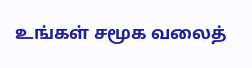உங்கள் சமூக வலைத்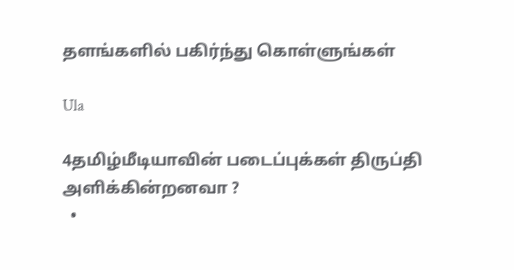தளங்களில் பகிர்ந்து கொள்ளுங்கள்

Ula

4தமிழ்மீடியாவின் படைப்புக்கள் திருப்தி அளிக்கின்றனவா ?
  •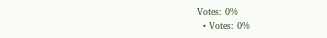Votes: 0%
  • Votes: 0%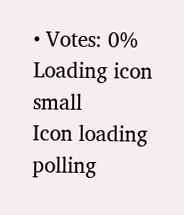• Votes: 0%
Loading icon small
Icon loading polling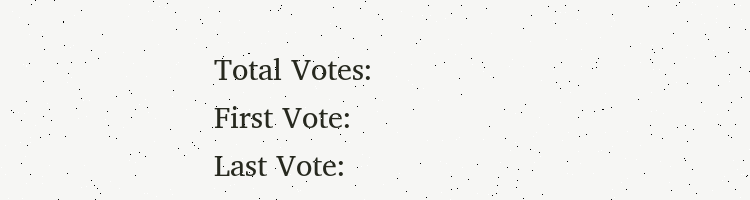Total Votes:
First Vote:
Last Vote: